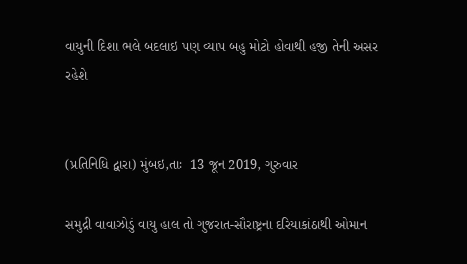વાયુની દિશા ભલે બદલાઇ પણ વ્યાપ બહુ મોટો હોવાથી હજી તેની અસર રહેશે


(પ્રતિનિધિ દ્વારા) મુંબઇ,તાઃ  13 જૂન 2019, ગુરુવાર

સમુદ્રી વાવાઝોડું વાયુ હાલ તો ગુજરાત-સૌરાષ્ટ્રના દરિયાકાંઠાથી ઓમાન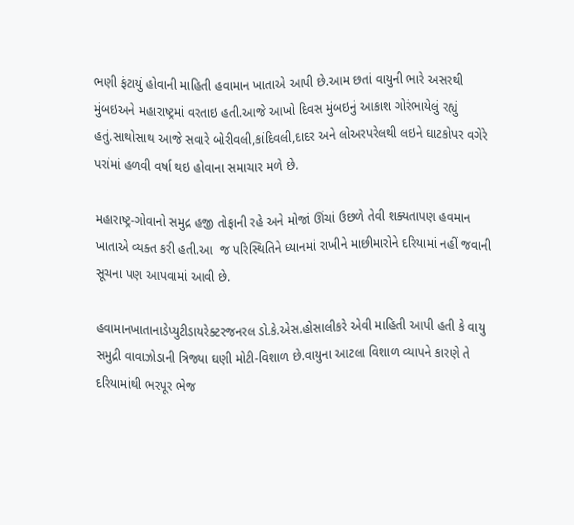ભણી ફંટાયું હોવાની માહિતી હવામાન ખાતાએ આપી છે.આમ છતાં વાયુની ભારે અસરથી મુંબઇઅને મહારાષ્ટ્રમાં વરતાઇ હતી.આજે આખો દિવસ મુંબઇનું આકાશ ગોરંભાયેલું રહ્યું હતું.સાથોસાથ આજે સવારે બોરીવલી,કાંદિવલી,દાદર અને લોઅરપરેલથી લઇને ઘાટકોપર વગેરે પરાંમાં હળવી વર્ષા થઇ હોવાના સમાચાર મળે છે.

મહારાષ્ટ્ર-ગોવાનો સમુદ્ર હજી તોફાની રહે અને મોજાં ઊંચાં ઉછળે તેવી શક્યતાપણ હવમાન ખાતાએ વ્યક્ત કરી હતી.આ  જ પરિસ્થિતિને ધ્યાનમાં રાખીને માછીમારોને દરિયામાં નહીં જવાની સૂચના પણ આપવામાં આવી છે.

હવામાનખાતાનાડેપ્યુટીડાયરેક્ટરજનરલ ડો.કે.એસ.હોસાલીકરે એવી માહિતી આપી હતી કે વાયુ સમુદ્રી વાવાઝોડાની ત્રિજ્યા ઘણી મોટી-વિશાળ છે.વાયુના આટલા વિશાળ વ્યાપને કારણે તે દરિયામાંથી ભરપૂર ભેજ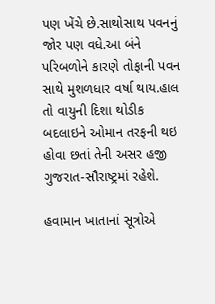પણ ખેંચે છે.સાથોસાથ પવનનું જોર પણ વધે.આ બંને પરિબળોને કારણે તોફાની પવન સાથે મુશળધાર વર્ષા થાય.હાલ તો વાયુની દિશા થોડીક બદલાઇને ઓમાન તરફની થઇ હોવા છતાં તેની અસર હજી ગુજરાત-સૌરાષ્ટ્રમાં રહેશે.

હવામાન ખાતાનાં સૂત્રોએ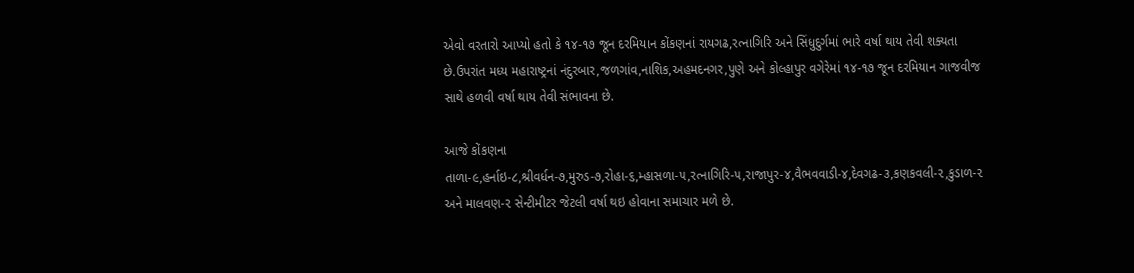એવો વરતારો આપ્યો હતો કે ૧૪-૧૭ જૂન દરમિયાન કોંકણનાં રાયગઢ,રત્નાગિરિ અને સિંધુદુર્ગમાં ભારે વર્ષા થાય તેવી શક્યતા છે.ઉપરાંત મધ્ય મહારાષ્ટ્રનાં નંદુરબાર,જળગાંવ,નાશિક,અહમદનગર,પુણે અને કોલ્હાપુર વગેરેમાં ૧૪-૧૭ જૂન દરમિયાન ગાજવીજ સાથે હળવી વર્ષા થાય તેવી સંભાવના છે.

આજે કોંકણના તાળા-૯,હર્નાઇ-૮,શ્રીવર્ધન-૭,મુરુડ-૭,રોહા-૬,મ્હાસળા-૫,રત્નાગિરિ-૫,રાજાપુર-૪,વૈભવવાડી-૪,દેવગઢ-૩,કણકવલી-૨,કુડાળ-૨ અને માલવણ-૨ સેન્ટીમીટર જેટલી વર્ષા થઇ હોવાના સમાચાર મળે છે.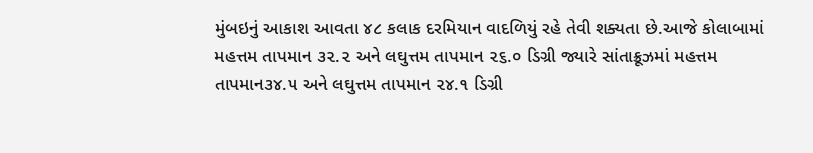મુંબઇનું આકાશ આવતા ૪૮ કલાક દરમિયાન વાદળિયું રહે તેવી શક્યતા છે.આજે કોલાબામાં મહત્તમ તાપમાન ૩૨.૨ અને લઘુત્તમ તાપમાન ૨૬.૦ ડિગ્રી જ્યારે સાંતાક્રૂઝમાં મહત્તમ તાપમાન૩૪.૫ અને લઘુત્તમ તાપમાન ૨૪.૧ ડિગ્રી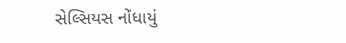સેલ્સિયસ નોંધાયું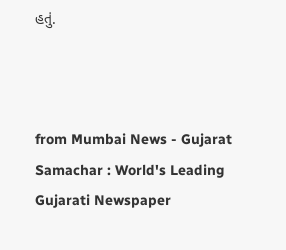હતું.



from Mumbai News - Gujarat Samachar : World's Leading Gujarati Newspaper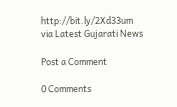http://bit.ly/2Xd33um
via Latest Gujarati News

Post a Comment

0 Comments